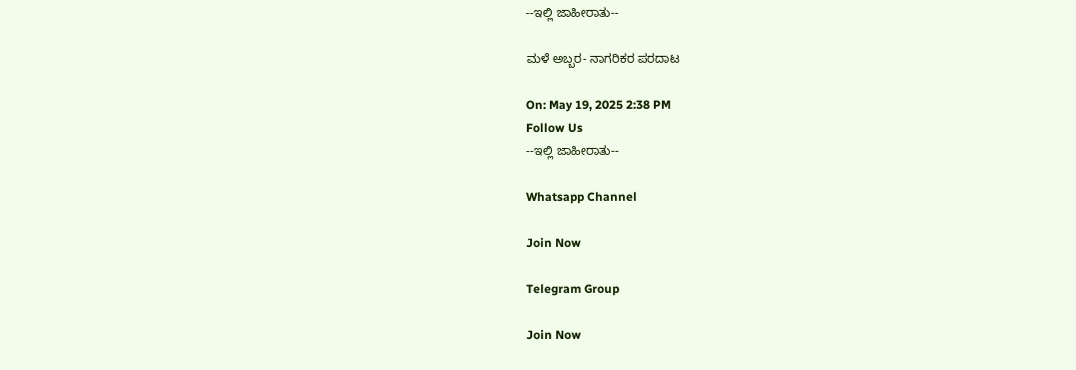--ಇಲ್ಲಿ ಜಾಹೀರಾತು--

ಮಳೆ ಅಬ್ಬರ- ನಾಗರಿಕರ ಪರದಾಟ

On: May 19, 2025 2:38 PM
Follow Us
--ಇಲ್ಲಿ ಜಾಹೀರಾತು--

Whatsapp Channel

Join Now

Telegram Group

Join Now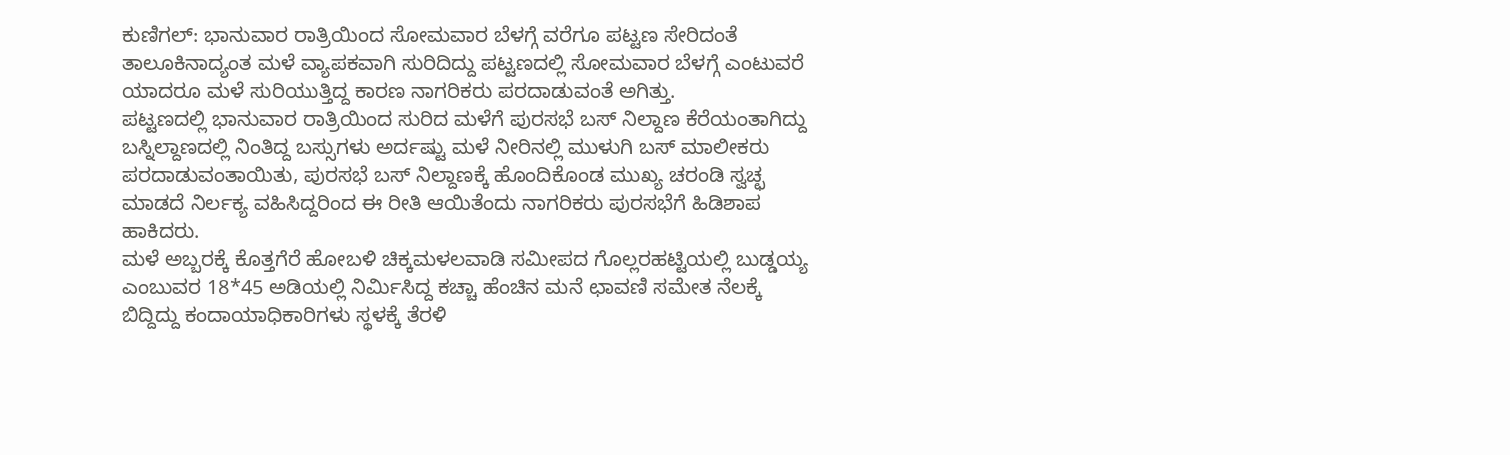ಕುಣಿಗಲ್: ಭಾನುವಾರ ರಾತ್ರಿಯಿಂದ ಸೋಮವಾರ ಬೆಳಗ್ಗೆ ವರೆಗೂ ಪಟ್ಟಣ ಸೇರಿದಂತೆ ತಾಲೂಕಿನಾದ್ಯಂತ ಮಳೆ ವ್ಯಾಪಕವಾಗಿ ಸುರಿದಿದ್ದು ಪಟ್ಟಣದಲ್ಲಿ ಸೋಮವಾರ ಬೆಳಗ್ಗೆ ಎಂಟುವರೆ ಯಾದರೂ ಮಳೆ ಸುರಿಯುತ್ತಿದ್ದ ಕಾರಣ ನಾಗರಿಕರು ಪರದಾಡುವಂತೆ ಅಗಿತ್ತು.
ಪಟ್ಟಣದಲ್ಲಿ ಭಾನುವಾರ ರಾತ್ರಿಯಿಂದ ಸುರಿದ ಮಳೆಗೆ ಪುರಸಭೆ ಬಸ್ ನಿಲ್ದಾಣ ಕೆರೆಯಂತಾಗಿದ್ದು ಬಸ್ನಿಲ್ದಾಣದಲ್ಲಿ ನಿಂತಿದ್ದ ಬಸ್ಸುಗಳು ಅರ್ದಷ್ಟು ಮಳೆ ನೀರಿನಲ್ಲಿ ಮುಳುಗಿ ಬಸ್ ಮಾಲೀಕರು ಪರದಾಡುವಂತಾಯಿತು, ಪುರಸಭೆ ಬಸ್ ನಿಲ್ದಾಣಕ್ಕೆ ಹೊಂದಿಕೊಂಡ ಮುಖ್ಯ ಚರಂಡಿ ಸ್ವಚ್ಛ ಮಾಡದೆ ನಿರ್ಲಕ್ಯ ವಹಿಸಿದ್ದರಿಂದ ಈ ರೀತಿ ಆಯಿತೆಂದು ನಾಗರಿಕರು ಪುರಸಭೆಗೆ ಹಿಡಿಶಾಪ ಹಾಕಿದರು.
ಮಳೆ ಅಬ್ಬರಕ್ಕೆ ಕೊತ್ತಗೆರೆ ಹೋಬಳಿ ಚಿಕ್ಕಮಳಲವಾಡಿ ಸಮೀಪದ ಗೊಲ್ಲರಹಟ್ಟಿಯಲ್ಲಿ ಬುಡ್ಡಯ್ಯ ಎಂಬುವರ 18*45 ಅಡಿಯಲ್ಲಿ ನಿರ್ಮಿಸಿದ್ದ ಕಚ್ಚಾ ಹೆಂಚಿನ ಮನೆ ಛಾವಣಿ ಸಮೇತ ನೆಲಕ್ಕೆ ಬಿದ್ದಿದ್ದು ಕಂದಾಯಾಧಿಕಾರಿಗಳು ಸ್ಥಳಕ್ಕೆ ತೆರಳಿ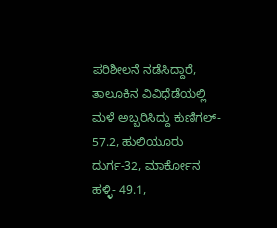ಪರಿಶೀಲನೆ ನಡೆಸಿದ್ದಾರೆ, ತಾಲೂಕಿನ ವಿವಿಧೆಡೆಯಲ್ಲಿ ಮಳೆ ಅಬ್ಬರಿಸಿದ್ದು ಕುಣಿಗಲ್- 57.2, ಹುಲಿಯೂರು ದುರ್ಗ-32, ಮಾರ್ಕೋನ ಹಳ್ಳಿ- 49.1,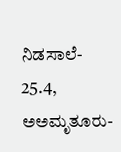ನಿಡಸಾಲೆ- 25.4, ಅಅಮೃತೂರು-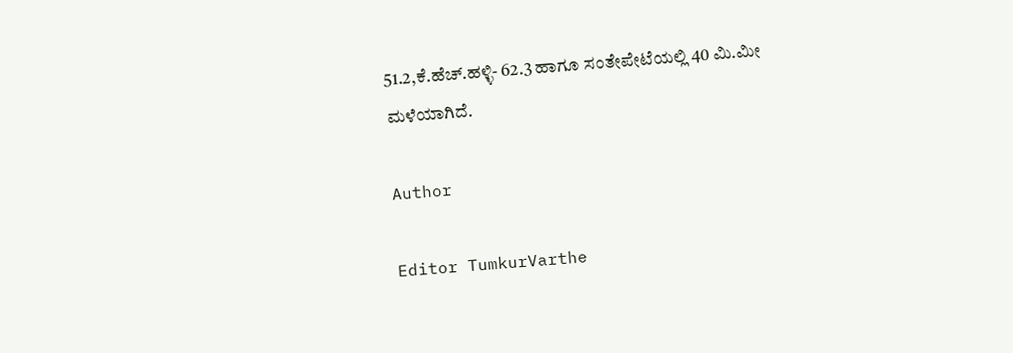51.2,ಕೆ.ಹೆಚ್.ಹಳ್ಳಿ- 62.3 ಹಾಗೂ ಸಂತೇಪೇಟೆಯಲ್ಲಿ 40 ಮಿ.ಮೀ ಮಳೆಯಾಗಿದೆ.

Author

Editor TumkurVarthe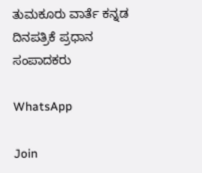ತುಮಕೂರು ವಾರ್ತೆ ಕನ್ನಡ ದಿನಪತ್ರಿಕೆ ಪ್ರಧಾನ ಸಂಪಾದಕರು

WhatsApp

Join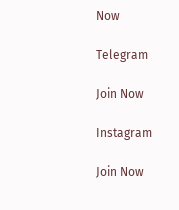Now

Telegram

Join Now

Instagram

Join Now